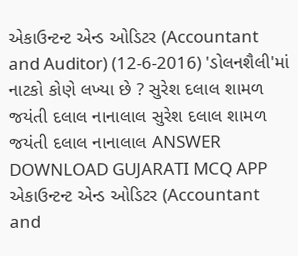એકાઉન્ટન્ટ એન્ડ ઓડિટર (Accountant and Auditor) (12-6-2016) 'ડોલનશૈલી'માં નાટકો કોણે લખ્યા છે ? સુરેશ દલાલ શામળ જયંતી દલાલ નાનાલાલ સુરેશ દલાલ શામળ જયંતી દલાલ નાનાલાલ ANSWER DOWNLOAD GUJARATI MCQ APP
એકાઉન્ટન્ટ એન્ડ ઓડિટર (Accountant and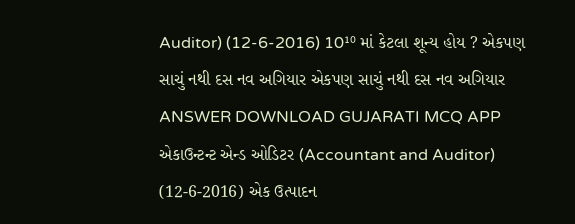Auditor) (12-6-2016) 10¹⁰ માં કેટલા શૂન્ય હોય ? એકપણ સાચું નથી દસ નવ અગિયાર એકપણ સાચું નથી દસ નવ અગિયાર ANSWER DOWNLOAD GUJARATI MCQ APP
એકાઉન્ટન્ટ એન્ડ ઓડિટર (Accountant and Auditor) (12-6-2016) એક ઉત્પાદન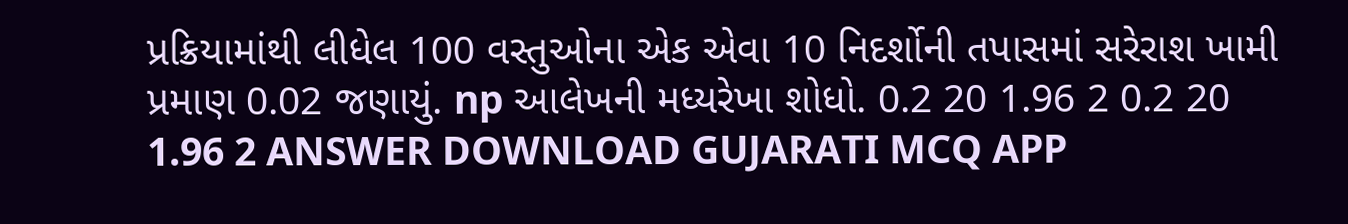પ્રક્રિયામાંથી લીધેલ 100 વસ્તુઓના એક એવા 10 નિદર્શોની તપાસમાં સરેરાશ ખામી પ્રમાણ 0.02 જણાયું. np આલેખની મધ્યરેખા શોધો. 0.2 20 1.96 2 0.2 20 1.96 2 ANSWER DOWNLOAD GUJARATI MCQ APP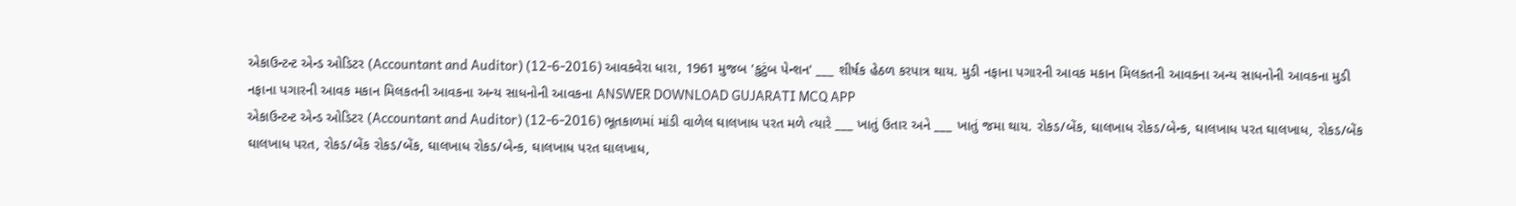એકાઉન્ટન્ટ એન્ડ ઓડિટર (Accountant and Auditor) (12-6-2016) આવકવેરા ધારા, 1961 મુજબ 'કુટુંબ પેન્શન' ___ શીર્ષક હેઠળ કરપાત્ર થાય. મુડી નફાના પગારની આવક મકાન મિલકતની આવકના અન્ય સાધનોની આવકના મુડી નફાના પગારની આવક મકાન મિલકતની આવકના અન્ય સાધનોની આવકના ANSWER DOWNLOAD GUJARATI MCQ APP
એકાઉન્ટન્ટ એન્ડ ઓડિટર (Accountant and Auditor) (12-6-2016) ભૂતકાળમાં માંડી વાળેલ ઘાલખાધ પરત મળે ત્યારે ___ ખાતું ઉતાર અને ___ ખાતું જમા થાય. રોકડ/બેંક, ઘાલખાધ રોકડ/બેન્ક, ઘાલખાધ પરત ઘાલખાધ, રોકડ/બેંક ઘાલખાધ પરત, રોકડ/બેંક રોકડ/બેંક, ઘાલખાધ રોકડ/બેન્ક, ઘાલખાધ પરત ઘાલખાધ,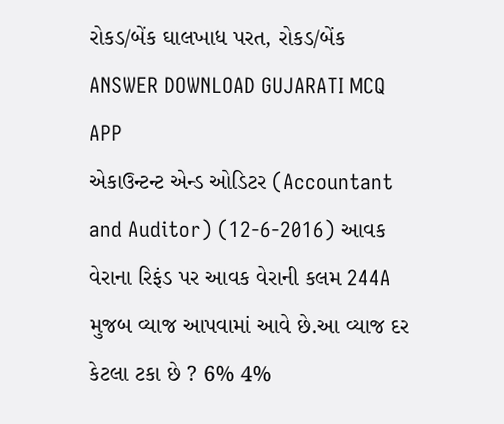રોકડ/બેંક ઘાલખાધ પરત, રોકડ/બેંક ANSWER DOWNLOAD GUJARATI MCQ APP
એકાઉન્ટન્ટ એન્ડ ઓડિટર (Accountant and Auditor) (12-6-2016) આવક વેરાના રિફંડ પર આવક વેરાની કલમ 244A મુજબ વ્યાજ આપવામાં આવે છે.આ વ્યાજ દર કેટલા ટકા છે ? 6% 4%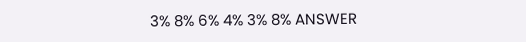3% 8% 6% 4% 3% 8% ANSWER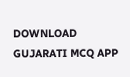DOWNLOAD GUJARATI MCQ APP